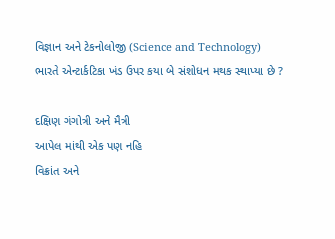વિજ્ઞાન અને ટેકનોલોજી (Science and Technology)
ભારતે એન્ટાર્કટિકા ખંડ ઉપર કયા બે સંશોધન મથક સ્થાપ્યા છે ?

દક્ષિણ ગંગોત્રી અને મૈત્રી
આપેલ માંથી એક પણ નહિ
વિક્રાંત અને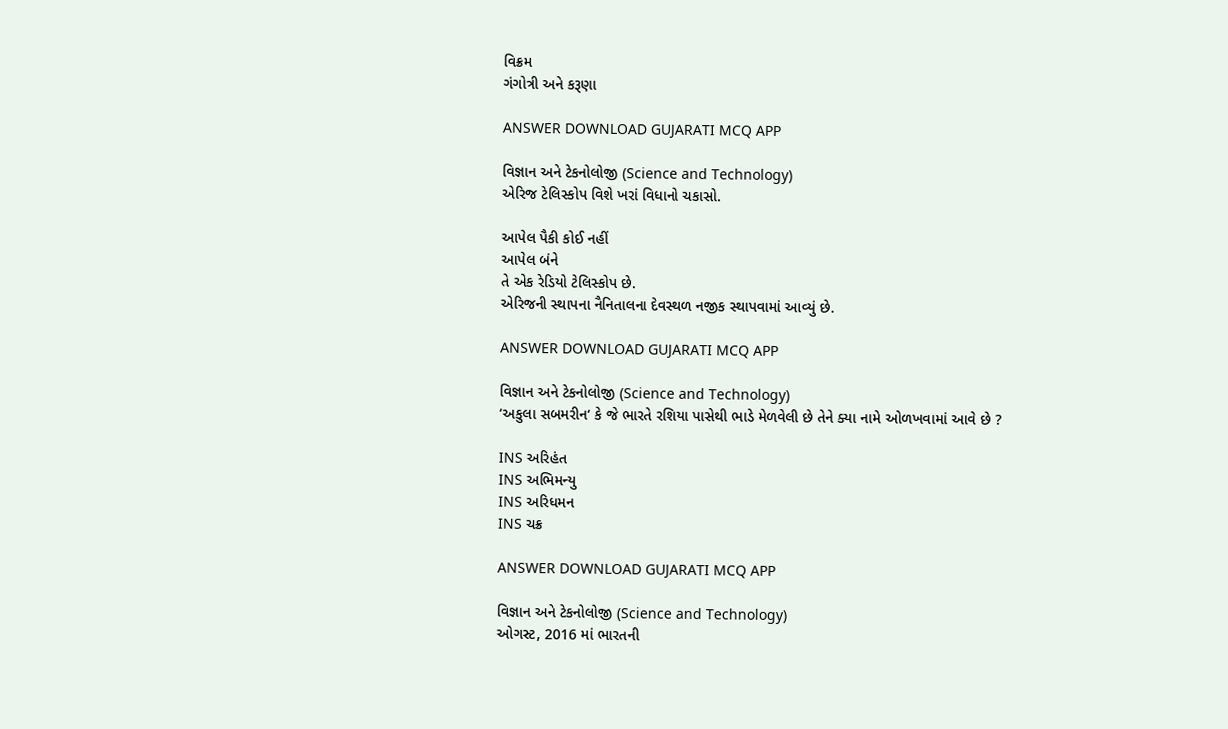વિક્રમ
ગંગોત્રી અને કરૂણા

ANSWER DOWNLOAD GUJARATI MCQ APP

વિજ્ઞાન અને ટેકનોલોજી (Science and Technology)
એરિજ ટેલિસ્કોપ વિશે ખરાં વિધાનો ચકાસો.

આપેલ પૈકી કોઈ નહીં
આપેલ બંને
તે એક રેડિયો ટેલિસ્કોપ છે.
એરિજની સ્થાપના નૈનિતાલના દેવસ્થળ નજીક સ્થાપવામાં આવ્યું છે.

ANSWER DOWNLOAD GUJARATI MCQ APP

વિજ્ઞાન અને ટેકનોલોજી (Science and Technology)
‘અકુલા સબમરીન‘ કે જે ભારતે રશિયા પાસેથી ભાડે મેળવેલી છે તેને ક્યા નામે ઓળખવામાં આવે છે ?

INS અરિહંત
INS અભિમન્યુ
INS અરિધમન
INS ચક્ર

ANSWER DOWNLOAD GUJARATI MCQ APP

વિજ્ઞાન અને ટેકનોલોજી (Science and Technology)
ઓગસ્ટ, 2016 માં ભારતની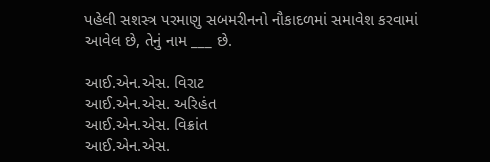પહેલી સશસ્ત્ર પરમાણુ સબમરીનનો નૌકાદળમાં સમાવેશ કરવામાં આવેલ છે, તેનું નામ ___ છે.

આઈ.એન.એસ. વિરાટ
આઈ.એન.એસ. અરિહંત
આઈ.એન.એસ. વિક્રાંત
આઈ.એન.એસ.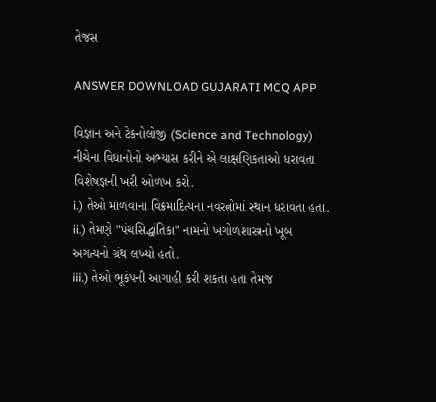તેજસ

ANSWER DOWNLOAD GUJARATI MCQ APP

વિજ્ઞાન અને ટેકનોલોજી (Science and Technology)
નીચેના વિધાનોનો અભ્યાસ કરીને એ લાક્ષણિકતાઓ ધરાવતા વિશેષજ્ઞની ખરી ઓળખ કરો.
i.) તેઓ માળવાના વિક્રમાદિત્યના નવરત્નોમાં સ્થાન ધરાવતા હતા.
ii.) તેમણે "પંચસિદ્ધાંતિકા" નામનો ખગોળશાસ્ત્રનો ખૂબ અગત્યનો ગ્રંથ લખ્યો હતો.
iii.) તેઓ ભૂકંપની આગાહી કરી શકતા હતા તેમજ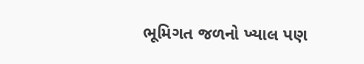ભૂમિગત જળનો ખ્યાલ પણ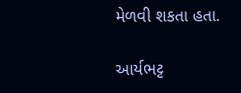મેળવી શકતા હતા.

આર્યભટ્ટ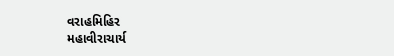વરાહમિહિર
મહાવીરાચાર્ય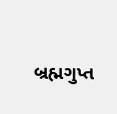બ્રહ્મગુપ્ત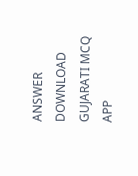ANSWER DOWNLOAD GUJARATI MCQ APP